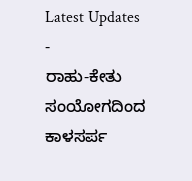Latest Updates
-
ರಾಹು-ಕೇತು ಸಂಯೋಗದಿಂದ ಕಾಳಸರ್ಪ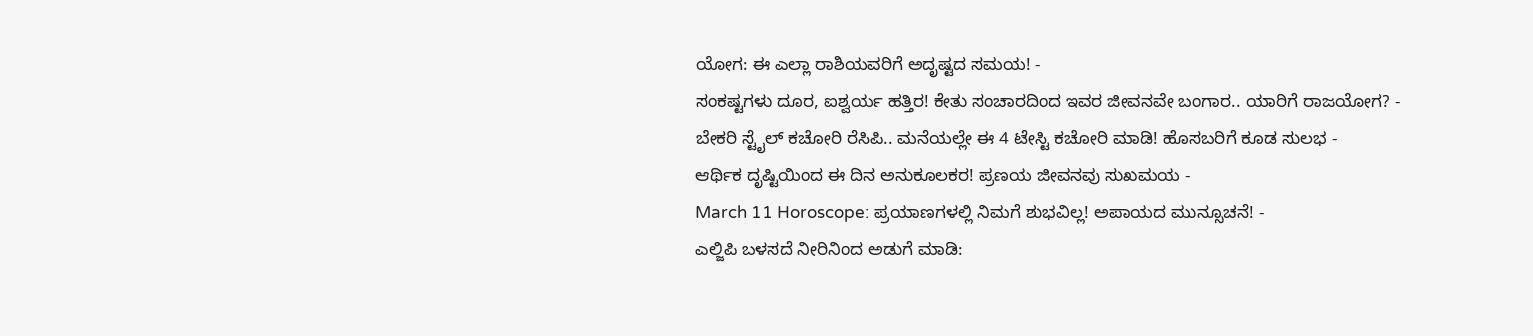ಯೋಗ: ಈ ಎಲ್ಲಾ ರಾಶಿಯವರಿಗೆ ಅದೃಷ್ಟದ ಸಮಯ! -
ಸಂಕಷ್ಟಗಳು ದೂರ, ಐಶ್ವರ್ಯ ಹತ್ತಿರ! ಕೇತು ಸಂಚಾರದಿಂದ ಇವರ ಜೀವನವೇ ಬಂಗಾರ.. ಯಾರಿಗೆ ರಾಜಯೋಗ? -
ಬೇಕರಿ ಸ್ಟೈಲ್ ಕಚೋರಿ ರೆಸಿಪಿ.. ಮನೆಯಲ್ಲೇ ಈ 4 ಟೇಸ್ಟಿ ಕಚೋರಿ ಮಾಡಿ! ಹೊಸಬರಿಗೆ ಕೂಡ ಸುಲಭ -
ಆರ್ಥಿಕ ದೃಷ್ಟಿಯಿಂದ ಈ ದಿನ ಅನುಕೂಲಕರ! ಪ್ರಣಯ ಜೀವನವು ಸುಖಮಯ -
March 11 Horoscope: ಪ್ರಯಾಣಗಳಲ್ಲಿ ನಿಮಗೆ ಶುಭವಿಲ್ಲ! ಅಪಾಯದ ಮುನ್ಸೂಚನೆ! -
ಎಲ್ಜಿಪಿ ಬಳಸದೆ ನೀರಿನಿಂದ ಅಡುಗೆ ಮಾಡಿ: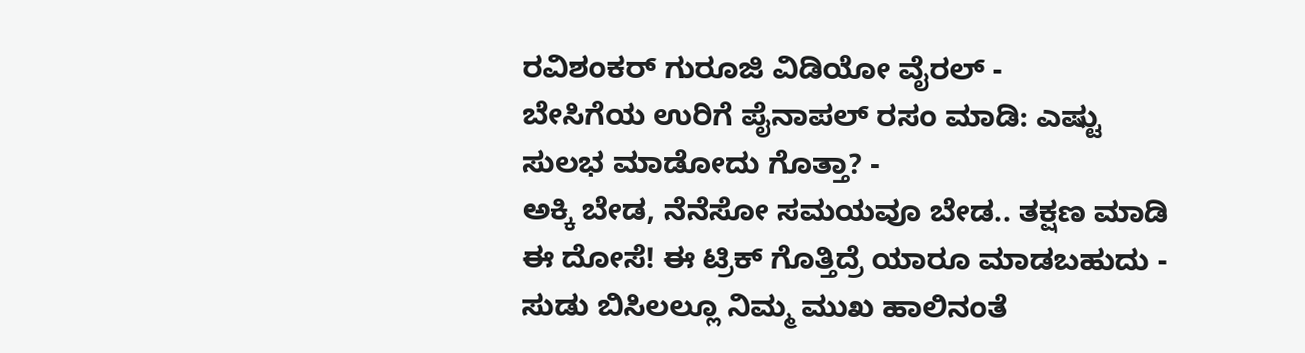ರವಿಶಂಕರ್ ಗುರೂಜಿ ವಿಡಿಯೋ ವೈರಲ್ -
ಬೇಸಿಗೆಯ ಉರಿಗೆ ಪೈನಾಪಲ್ ರಸಂ ಮಾಡಿ: ಎಷ್ಟು ಸುಲಭ ಮಾಡೋದು ಗೊತ್ತಾ? -
ಅಕ್ಕಿ ಬೇಡ, ನೆನೆಸೋ ಸಮಯವೂ ಬೇಡ.. ತಕ್ಷಣ ಮಾಡಿ ಈ ದೋಸೆ! ಈ ಟ್ರಿಕ್ ಗೊತ್ತಿದ್ರೆ ಯಾರೂ ಮಾಡಬಹುದು -
ಸುಡು ಬಿಸಿಲಲ್ಲೂ ನಿಮ್ಮ ಮುಖ ಹಾಲಿನಂತೆ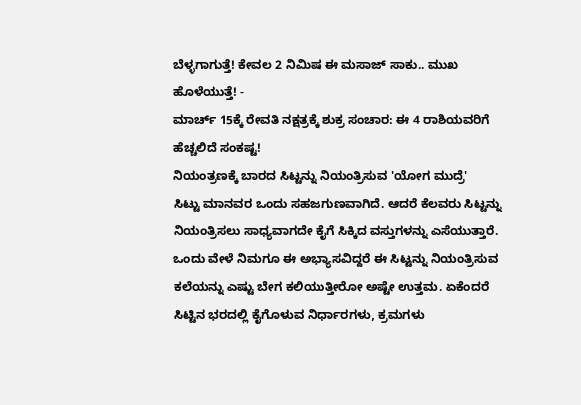ಬೆಳ್ಳಗಾಗುತ್ತೆ! ಕೇವಲ 2 ನಿಮಿಷ ಈ ಮಸಾಜ್ ಸಾಕು.. ಮುಖ ಹೊಳೆಯುತ್ತೆ! -
ಮಾರ್ಚ್ 15ಕ್ಕೆ ರೇವತಿ ನಕ್ಷತ್ರಕ್ಕೆ ಶುಕ್ರ ಸಂಚಾರ: ಈ 4 ರಾಶಿಯವರಿಗೆ ಹೆಚ್ಚಲಿದೆ ಸಂಕಷ್ಟ!
ನಿಯಂತ್ರಣಕ್ಕೆ ಬಾರದ ಸಿಟ್ಟನ್ನು ನಿಯಂತ್ರಿಸುವ 'ಯೋಗ ಮುದ್ರೆ'
ಸಿಟ್ಟು ಮಾನವರ ಒಂದು ಸಹಜಗುಣವಾಗಿದೆ. ಆದರೆ ಕೆಲವರು ಸಿಟ್ಟನ್ನು ನಿಯಂತ್ರಿಸಲು ಸಾಧ್ಯವಾಗದೇ ಕೈಗೆ ಸಿಕ್ಕಿದ ವಸ್ತುಗಳನ್ನು ಎಸೆಯುತ್ತಾರೆ. ಒಂದು ವೇಳೆ ನಿಮಗೂ ಈ ಅಭ್ಯಾಸವಿದ್ದರೆ ಈ ಸಿಟ್ಟನ್ನು ನಿಯಂತ್ರಿಸುವ ಕಲೆಯನ್ನು ಎಷ್ಟು ಬೇಗ ಕಲಿಯುತ್ತೀರೋ ಅಷ್ಟೇ ಉತ್ತಮ. ಏಕೆಂದರೆ ಸಿಟ್ಟಿನ ಭರದಲ್ಲಿ ಕೈಗೊಳುವ ನಿರ್ಧಾರಗಳು, ಕ್ರಮಗಳು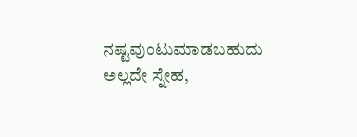ನಷ್ಟವುಂಟುಮಾಡಬಹುದು ಅಲ್ಲದೇ ಸ್ನೇಹ,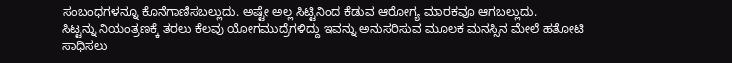ಸಂಬಂಧಗಳನ್ನೂ ಕೊನೆಗಾಣಿಸಬಲ್ಲುದು. ಅಷ್ಟೇ ಅಲ್ಲ ಸಿಟ್ಟಿನಿಂದ ಕೆಡುವ ಆರೋಗ್ಯ ಮಾರಕವೂ ಆಗಬಲ್ಲುದು.
ಸಿಟ್ಟನ್ನು ನಿಯಂತ್ರಣಕ್ಕೆ ತರಲು ಕೆಲವು ಯೋಗಮುದ್ರೆಗಳಿದ್ದು ಇವನ್ನು ಅನುಸರಿಸುವ ಮೂಲಕ ಮನಸ್ಸಿನ ಮೇಲೆ ಹತೋಟಿ ಸಾಧಿಸಲು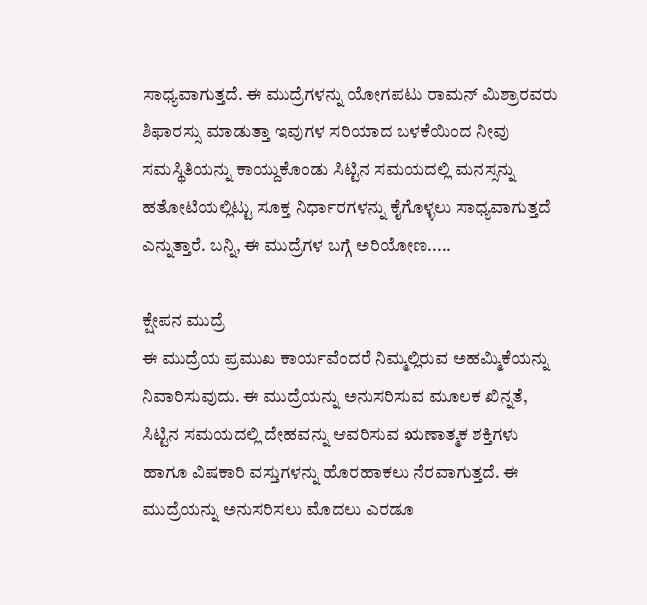ಸಾಧ್ಯವಾಗುತ್ತದೆ. ಈ ಮುದ್ರೆಗಳನ್ನು ಯೋಗಪಟು ರಾಮನ್ ಮಿಶ್ರಾರವರು ಶಿಫಾರಸ್ಸು ಮಾಡುತ್ತಾ ಇವುಗಳ ಸರಿಯಾದ ಬಳಕೆಯಿಂದ ನೀವು ಸಮಸ್ಥಿತಿಯನ್ನು ಕಾಯ್ದುಕೊಂಡು ಸಿಟ್ಟಿನ ಸಮಯದಲ್ಲಿ ಮನಸ್ಸನ್ನು ಹತೋಟಿಯಲ್ಲಿಟ್ಟು ಸೂಕ್ತ ನಿರ್ಧಾರಗಳನ್ನು ಕೈಗೊಳ್ಳಲು ಸಾಧ್ಯವಾಗುತ್ತದೆ ಎನ್ನುತ್ತಾರೆ. ಬನ್ನಿ, ಈ ಮುದ್ರೆಗಳ ಬಗ್ಗೆ ಅರಿಯೋಣ.....

ಕ್ಷೇಪನ ಮುದ್ರೆ
ಈ ಮುದ್ರೆಯ ಪ್ರಮುಖ ಕಾರ್ಯವೆಂದರೆ ನಿಮ್ಮಲ್ಲಿರುವ ಅಹಮ್ಮಿಕೆಯನ್ನು ನಿವಾರಿಸುವುದು. ಈ ಮುದ್ರೆಯನ್ನು ಅನುಸರಿಸುವ ಮೂಲಕ ಖಿನ್ನತೆ, ಸಿಟ್ಟಿನ ಸಮಯದಲ್ಲಿ ದೇಹವನ್ನು ಆವರಿಸುವ ಋಣಾತ್ಮಕ ಶಕ್ತಿಗಳು ಹಾಗೂ ವಿಷಕಾರಿ ವಸ್ತುಗಳನ್ನು ಹೊರಹಾಕಲು ನೆರವಾಗುತ್ತದೆ. ಈ ಮುದ್ರೆಯನ್ನು ಅನುಸರಿಸಲು ಮೊದಲು ಎರಡೂ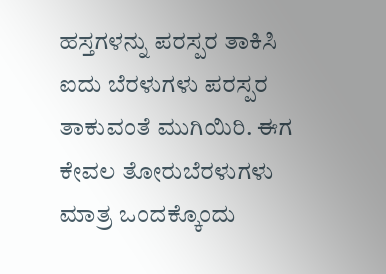ಹಸ್ತಗಳನ್ನು ಪರಸ್ಪರ ತಾಕಿಸಿ ಐದು ಬೆರಳುಗಳು ಪರಸ್ಪರ ತಾಕುವಂತೆ ಮುಗಿಯಿರಿ. ಈಗ ಕೇವಲ ತೋರುಬೆರಳುಗಳು ಮಾತ್ರ ಒಂದಕ್ಕೊಂದು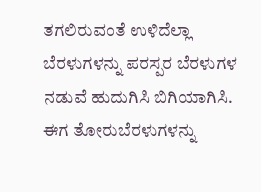ತಗಲಿರುವಂತೆ ಉಳಿದೆಲ್ಲಾ ಬೆರಳುಗಳನ್ನು ಪರಸ್ಪರ ಬೆರಳುಗಳ ನಡುವೆ ಹುದುಗಿಸಿ ಬಿಗಿಯಾಗಿಸಿ. ಈಗ ತೋರುಬೆರಳುಗಳನ್ನು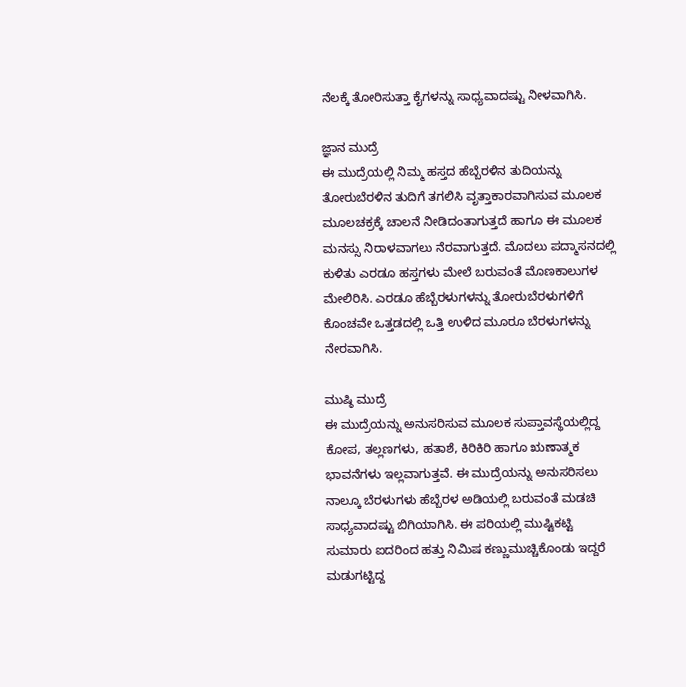ನೆಲಕ್ಕೆ ತೋರಿಸುತ್ತಾ ಕೈಗಳನ್ನು ಸಾಧ್ಯವಾದಷ್ಟು ನೀಳವಾಗಿಸಿ.

ಜ್ಞಾನ ಮುದ್ರೆ
ಈ ಮುದ್ರೆಯಲ್ಲಿ ನಿಮ್ಮ ಹಸ್ತದ ಹೆಬ್ಬೆರಳಿನ ತುದಿಯನ್ನು ತೋರುಬೆರಳಿನ ತುದಿಗೆ ತಗಲಿಸಿ ವೃತ್ತಾಕಾರವಾಗಿಸುವ ಮೂಲಕ ಮೂಲಚಕ್ರಕ್ಕೆ ಚಾಲನೆ ನೀಡಿದಂತಾಗುತ್ತದೆ ಹಾಗೂ ಈ ಮೂಲಕ ಮನಸ್ಸು ನಿರಾಳವಾಗಲು ನೆರವಾಗುತ್ತದೆ. ಮೊದಲು ಪದ್ಮಾಸನದಲ್ಲಿ ಕುಳಿತು ಎರಡೂ ಹಸ್ತಗಳು ಮೇಲೆ ಬರುವಂತೆ ಮೊಣಕಾಲುಗಳ ಮೇಲಿರಿಸಿ. ಎರಡೂ ಹೆಬ್ಬೆರಳುಗಳನ್ನು ತೋರುಬೆರಳುಗಳಿಗೆ ಕೊಂಚವೇ ಒತ್ತಡದಲ್ಲಿ ಒತ್ತಿ ಉಳಿದ ಮೂರೂ ಬೆರಳುಗಳನ್ನು ನೇರವಾಗಿಸಿ.

ಮುಷ್ಠಿ ಮುದ್ರೆ
ಈ ಮುದ್ರೆಯನ್ನು ಅನುಸರಿಸುವ ಮೂಲಕ ಸುಪ್ತಾವಸ್ಥೆಯಲ್ಲಿದ್ದ ಕೋಪ, ತಲ್ಲಣಗಳು, ಹತಾಶೆ, ಕಿರಿಕಿರಿ ಹಾಗೂ ಋಣಾತ್ಮಕ ಭಾವನೆಗಳು ಇಲ್ಲವಾಗುತ್ತವೆ. ಈ ಮುದ್ರೆಯನ್ನು ಅನುಸರಿಸಲು ನಾಲ್ಕೂ ಬೆರಳುಗಳು ಹೆಬ್ಬೆರಳ ಅಡಿಯಲ್ಲಿ ಬರುವಂತೆ ಮಡಚಿ ಸಾಧ್ಯವಾದಷ್ಟು ಬಿಗಿಯಾಗಿಸಿ. ಈ ಪರಿಯಲ್ಲಿ ಮುಷ್ಟಿಕಟ್ಟಿ ಸುಮಾರು ಐದರಿಂದ ಹತ್ತು ನಿಮಿಷ ಕಣ್ಣುಮುಚ್ಚಿಕೊಂಡು ಇದ್ದರೆ ಮಡುಗಟ್ಟಿದ್ದ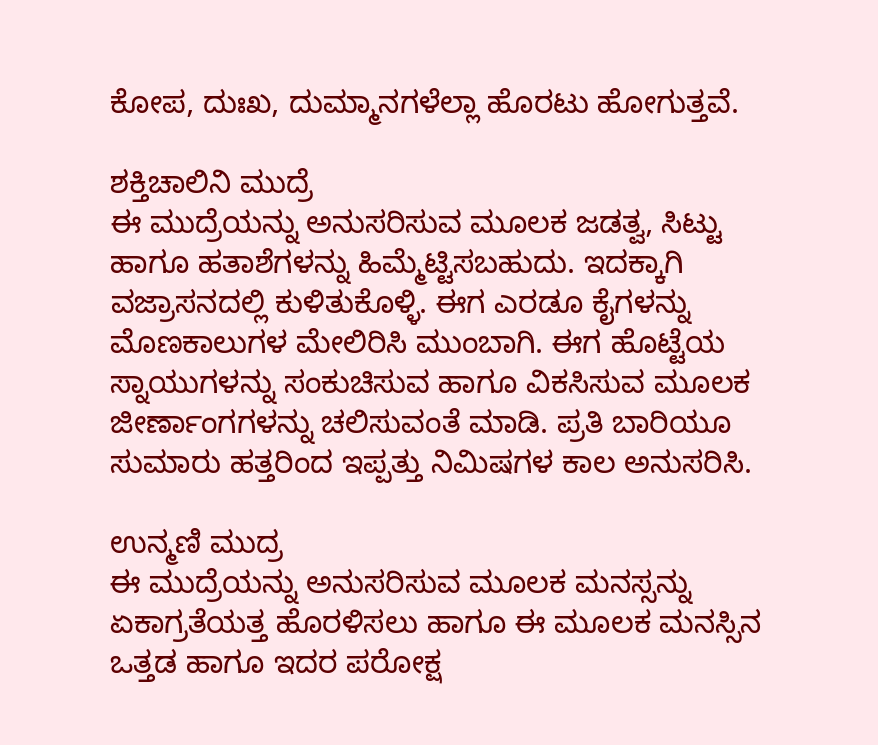ಕೋಪ, ದುಃಖ, ದುಮ್ಮಾನಗಳೆಲ್ಲಾ ಹೊರಟು ಹೋಗುತ್ತವೆ.

ಶಕ್ತಿಚಾಲಿನಿ ಮುದ್ರೆ
ಈ ಮುದ್ರೆಯನ್ನು ಅನುಸರಿಸುವ ಮೂಲಕ ಜಡತ್ವ, ಸಿಟ್ಟು ಹಾಗೂ ಹತಾಶೆಗಳನ್ನು ಹಿಮ್ಮೆಟ್ಟಿಸಬಹುದು. ಇದಕ್ಕಾಗಿ ವಜ್ರಾಸನದಲ್ಲಿ ಕುಳಿತುಕೊಳ್ಳಿ. ಈಗ ಎರಡೂ ಕೈಗಳನ್ನು ಮೊಣಕಾಲುಗಳ ಮೇಲಿರಿಸಿ ಮುಂಬಾಗಿ. ಈಗ ಹೊಟ್ಟೆಯ ಸ್ನಾಯುಗಳನ್ನು ಸಂಕುಚಿಸುವ ಹಾಗೂ ವಿಕಸಿಸುವ ಮೂಲಕ ಜೀರ್ಣಾಂಗಗಳನ್ನು ಚಲಿಸುವಂತೆ ಮಾಡಿ. ಪ್ರತಿ ಬಾರಿಯೂ ಸುಮಾರು ಹತ್ತರಿಂದ ಇಪ್ಪತ್ತು ನಿಮಿಷಗಳ ಕಾಲ ಅನುಸರಿಸಿ.

ಉನ್ಮಣಿ ಮುದ್ರ
ಈ ಮುದ್ರೆಯನ್ನು ಅನುಸರಿಸುವ ಮೂಲಕ ಮನಸ್ಸನ್ನು ಏಕಾಗ್ರತೆಯತ್ತ ಹೊರಳಿಸಲು ಹಾಗೂ ಈ ಮೂಲಕ ಮನಸ್ಸಿನ ಒತ್ತಡ ಹಾಗೂ ಇದರ ಪರೋಕ್ಷ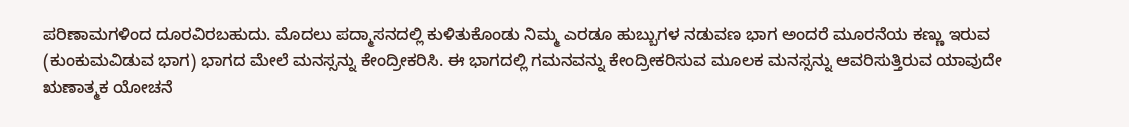ಪರಿಣಾಮಗಳಿಂದ ದೂರವಿರಬಹುದು. ಮೊದಲು ಪದ್ಮಾಸನದಲ್ಲಿ ಕುಳಿತುಕೊಂಡು ನಿಮ್ಮ ಎರಡೂ ಹುಬ್ಬುಗಳ ನಡುವಣ ಭಾಗ ಅಂದರೆ ಮೂರನೆಯ ಕಣ್ಣು ಇರುವ (ಕುಂಕುಮವಿಡುವ ಭಾಗ) ಭಾಗದ ಮೇಲೆ ಮನಸ್ಸನ್ನು ಕೇಂದ್ರೀಕರಿಸಿ. ಈ ಭಾಗದಲ್ಲಿ ಗಮನವನ್ನು ಕೇಂದ್ರೀಕರಿಸುವ ಮೂಲಕ ಮನಸ್ಸನ್ನು ಆವರಿಸುತ್ತಿರುವ ಯಾವುದೇ ಋಣಾತ್ಮಕ ಯೋಚನೆ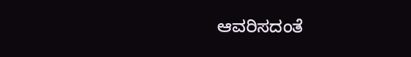ಆವರಿಸದಂತೆ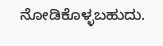ನೋಡಿಕೊಳ್ಳಬಹುದು.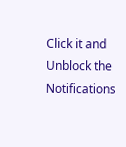Click it and Unblock the Notifications